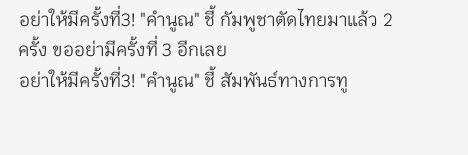อย่าให้มีครั้งที่3! "คำนูณ" ชี้ กัมพูชาตัดไทยมาแล้ว 2 ครั้ง ขออย่ามีครั้งที่ 3 อีกเลย
อย่าให้มีครั้งที่3! "คำนูณ" ชี้ สัมพันธ์ทางการทู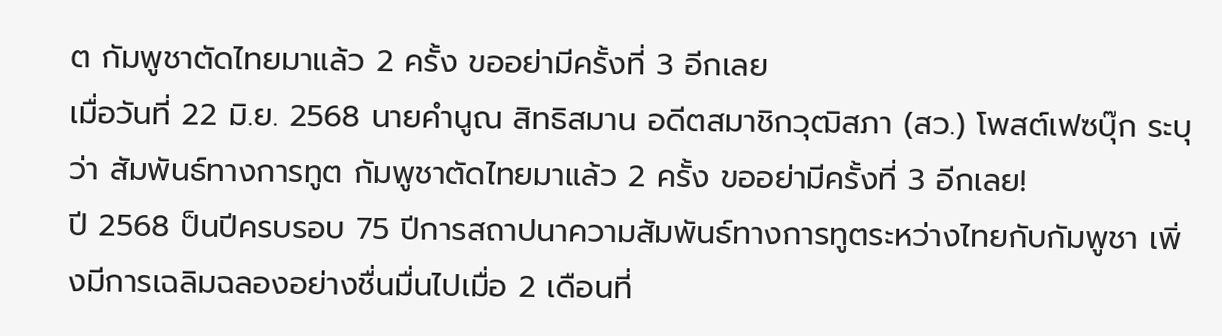ต กัมพูชาตัดไทยมาแล้ว 2 ครั้ง ขออย่ามีครั้งที่ 3 อีกเลย
เมื่อวันที่ 22 มิ.ย. 2568 นายคำนูณ สิทธิสมาน อดีตสมาชิกวุฒิสภา (สว.) โพสต์เฟซบุ๊ก ระบุว่า สัมพันธ์ทางการทูต กัมพูชาตัดไทยมาแล้ว 2 ครั้ง ขออย่ามีครั้งที่ 3 อีกเลย!
ปี 2568 ป็นปีครบรอบ 75 ปีการสถาปนาความสัมพันธ์ทางการทูตระหว่างไทยกับกัมพูชา เพิ่งมีการเฉลิมฉลองอย่างชื่นมื่นไปเมื่อ 2 เดือนที่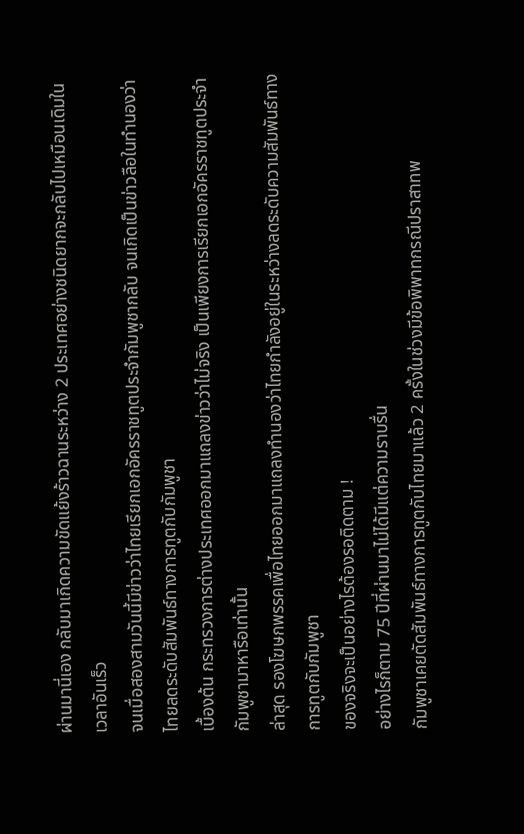ผ่านมานี่เอง กลับมาเกิดความขัดแย้งร้าวฉานระหว่าง 2 ประเทศอย่างชนิดยากจะกลับไปเหมือนเดิมในเวลาอันเร็ว
จนเมื่อสองสามวันนี้มีข่าวว่าไทยเรียกเอกอัครราชทูตประจำกัมพูชากลับ จนเกิดเป็นข่าวลือในทำนองว่าไทยลดระดับสัมพันธ์ทางการทูตกับกัมพูชา
เบื้องต้น กระทรวงการต่างประเทศออกมาแถลงข่าวว่าไม่จริง เป็นเพียงการเรียกเอกอัครราชทูตประจำกัมพูชามาหารือเท่านั้น
ล่าสุด รองโฆษกพรรคเพื่อไทยออกมาแถลงทำนองว่าไทยกำลังอยู่ในระหว่างลดระดับความสัมพันธ์ทางการทูตกับกัมพูชา
ของจริงจะเป็นอย่างไรต้องรอติดตาม !
อย่างไรก็ตาม 75 ปีที่ผ่านมาไม่ได้มีแต่ความราบรื่น
กัมพูชาเคยตัดสัมพันธ์ทางการทูตกับไทยมาแล้ว 2 ครั้งในช่วงมีข้อพิพาทกรณีปราสาทพ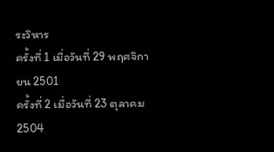ระวิหาร
ครั้งที่ 1 เมื่อวันที่ 29 พฤศจิกายน 2501
ครั้งที่ 2 เมื่อวันที่ 23 ตุลาคม 2504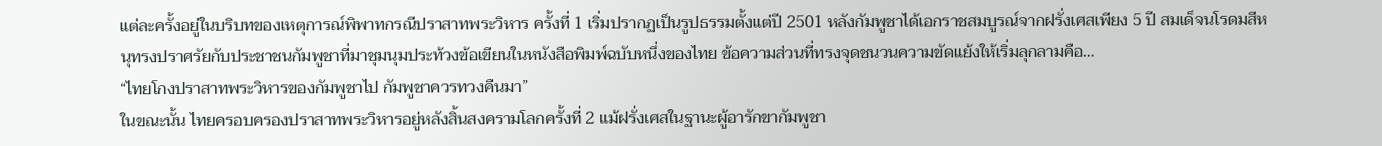แต่ละครั้งอยู่ในบริบทของเหตุการณ์พิพาทกรณีปราสาทพระวิหาร ครั้งที่ 1 เริ่มปรากฏเป็นรูปธรรมตั้งแต่ปี 2501 หลังกัมพูชาได้เอกราชสมบูรณ์จากฝรั่งเศสเพียง 5 ปี สมเด็จนโรดมสีหนุทรงปราศรัยกับประชาชนกัมพูชาที่มาชุมนุมประท้วงข้อเขียนในหนังสือพิมพ์ฉบับหนึ่งของไทย ข้อความส่วนที่ทรงจุดชนวนความขัดแย้งให้เริ่มลุกลามคือ…
“ไทยโกงปราสาทพระวิหารของกัมพูชาไป กัมพูชาควรทวงคืนมา”
ในขณะนั้น ไทยครอบครองปราสาทพระวิหารอยู่หลังสิ้นสงครามโลกครั้งที่ 2 แม้ฝรั่งเศสในฐานะผู้อารักขากัมพูชา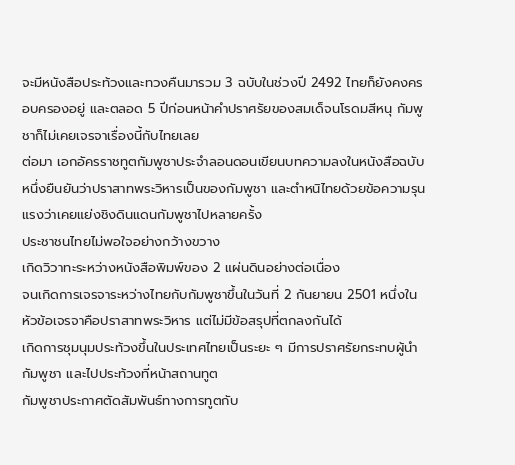จะมีหนังสือประท้วงและทวงคืนมารวม 3 ฉบับในช่วงปี 2492 ไทยก็ยังคงครอบครองอยู่ และตลอด 5 ปีก่อนหน้าคำปราศรัยของสมเด็จนโรดมสีหนุ กัมพูชาก็ไม่เคยเจรจาเรื่องนี้กับไทยเลย
ต่อมา เอกอัครราชทูตกัมพูชาประจำลอนดอนเขียนบทความลงในหนังสือฉบับหนึ่งยืนยันว่าปราสาทพระวิหารเป็นของกัมพูชา และตำหนิไทยด้วยข้อความรุนแรงว่าเคยแย่งชิงดินแดนกัมพูชาไปหลายครั้ง
ประชาชนไทยไม่พอใจอย่างกว้างขวาง
เกิดวิวาทะระหว่างหนังสือพิมพ์ของ 2 แผ่นดินอย่างต่อเนื่อง
จนเกิดการเจรจาระหว่างไทยกับกัมพูชาขึ้นในวันที่ 2 กันยายน 2501 หนึ่งในหัวข้อเจรจาคือปราสาทพระวิหาร แต่ไม่มีข้อสรุปที่ตกลงกันได้
เกิดการชุมนุมประท้วงขึ้นในประเทศไทยเป็นระยะ ๆ มีการปราศรัยกระทบผู้นำกัมพูชา และไปประท้วงที่หน้าสถานทูต
กัมพูชาประกาศตัดสัมพันธ์ทางการทูตกับ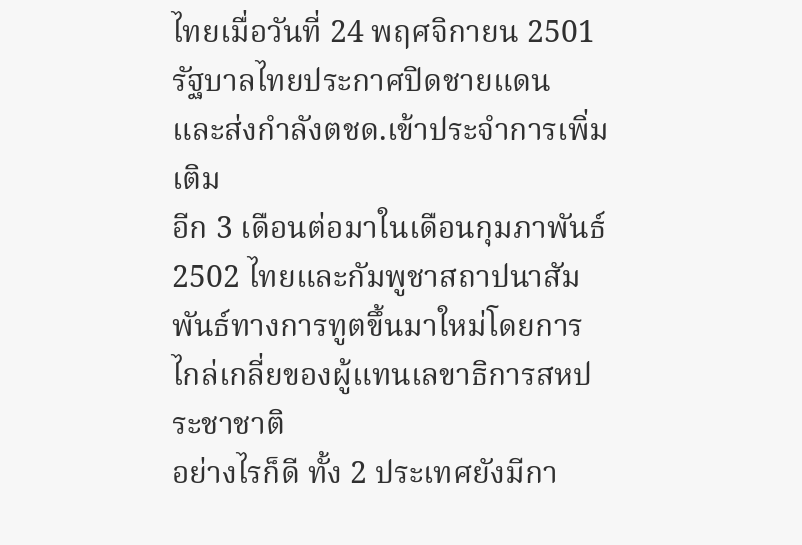ไทยเมื่อวันที่ 24 พฤศจิกายน 2501
รัฐบาลไทยประกาศปิดชายแดน
และส่งกำลังตชด.เข้าประจำการเพิ่มเติม
อีก 3 เดือนต่อมาในเดือนกุมภาพันธ์ 2502 ไทยและกัมพูชาสถาปนาสัมพันธ์ทางการทูตขึ้นมาใหม่โดยการไกล่เกลี่ยของผู้แทนเลขาธิการสหประชาชาติ
อย่างไรก็ดี ทั้ง 2 ประเทศยังมีกา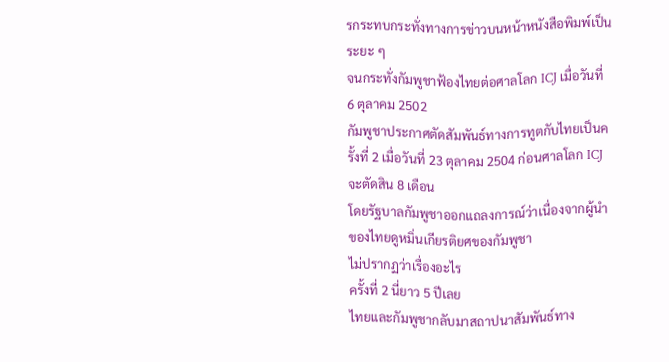รกระทบกระทั่งทางการข่าวบนหน้าหนังสือพิมพ์เป็นระยะ ๆ
จนกระทั่งกัมพูชาฟ้องไทยต่อศาลโลก ICJ เมื่อวันที่ 6 ตุลาคม 2502
กัมพูชาประกาศตัดสัมพันธ์ทางการทูตกับไทยเป็นครั้งที่ 2 เมื่อวันที่ 23 ตุลาคม 2504 ก่อนศาลโลก ICJ จะตัดสิน 8 เดือน
โดยรัฐบาลกัมพูชาออกแถลงการณ์ว่าเนื่องจากผู้นำของไทยดูหมิ่นเกียรติยศของกัมพูชา
ไม่ปรากฏว่าเรื่องอะไร
ครั้งที่ 2 นี่ยาว 5 ปีเลย
ไทยและกัมพูชากลับมาสถาปนาสัมพันธ์ทาง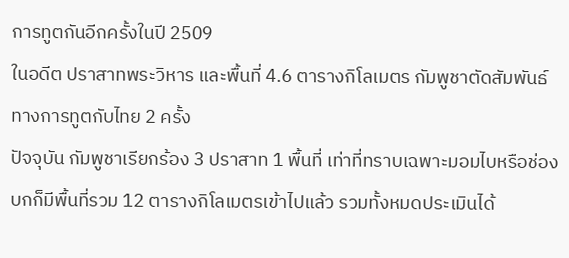การทูตกันอีกครั้งในปี 2509
ในอดีต ปราสาทพระวิหาร และพื้นที่ 4.6 ตารางกิโลเมตร กัมพูชาตัดสัมพันธ์ทางการทูตกับไทย 2 ครั้ง
ปัจจุบัน กัมพูชาเรียกร้อง 3 ปราสาท 1 พื้นที่ เท่าที่ทราบเฉพาะมอมไบหรือช่องบกก็มีพื้นที่รวม 12 ตารางกิโลเมตรเข้าไปแล้ว รวมทั้งหมดประเมินได้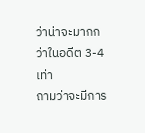ว่าน่าจะมากกว่าในอดีต 3-4 เท่า
ถามว่าจะมีการ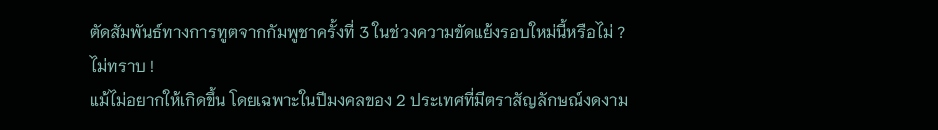ตัดสัมพันธ์ทางการทูตจากกัมพูชาครั้งที่ 3 ในช่วงความขัดแย้งรอบใหม่นี้หรือไม่ ?
ไม่ทราบ !
แม้ไม่อยากให้เกิดขึ้น โดยเฉพาะในปีมงคลของ 2 ประเทศที่มีตราสัญลักษณ์งดงาม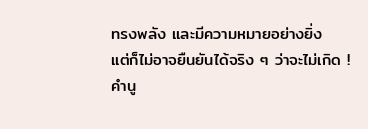ทรงพลัง และมีความหมายอย่างยิ่ง
แต่ก็ไม่อาจยืนยันได้จริง ๆ ว่าจะไม่เกิด !
คำนู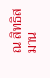ณ สิทธิสมาน